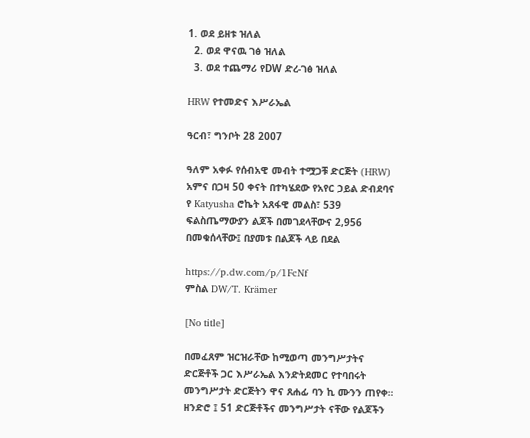1. ወደ ይዘቱ ዝለል
  2. ወደ ዋናዉ ገፅ ዝለል
  3. ወደ ተጨማሪ የDW ድረ-ገፅ ዝለል

HRW የተመድና እሥራኤል

ዓርብ፣ ግንቦት 28 2007

ዓለም አቀፉ የሰብአዊ መብት ተሟጋቹ ድርጅት (HRW) አምና በጋዛ 50 ቀናት በተካሄደው የአየር ኃይል ድብደባና የ Katyusha ሮኬት አጸፋዊ መልስ፣ 539 ፍልስጤማውያን ልጆች በመገደላቸውና 2,956 በመቁሰላቸው፤ በያመቱ በልጆች ላይ በደል

https://p.dw.com/p/1FcNf
ምስል DW/T. Krämer

[No title]

በመፈጸም ዝርዝራቸው ከሚወጣ መንግሥታትና ድርጅቶች ጋር እሥራኤል እንድትደመር የተባበሩት መንግሥታት ድርጅትን ዋና ጸሐፊ ባን ኪ ሙንን ጠየቀ። ዘንድሮ ፤ 51 ድርጅቶችና መንግሥታት ናቸው የልጆችን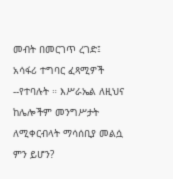መብት በመርገጥ ረገድ፤ አሳፋሪ ተግባር ፈጻሚዎች --የተባሉት ። እሥራኤል ለዚህና ከሌሎችም መንግሥታት ለሚቀርብላት ማሳሰቢያ መልሷ ምን ይሆን?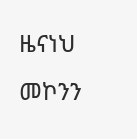ዜናነህ መኮንን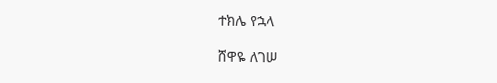ተክሌ የኋላ

ሸዋዬ ለገሠ